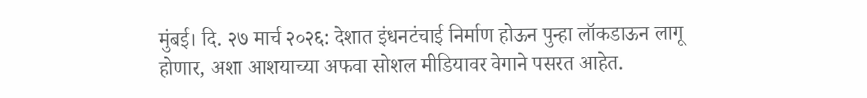मुंबई। दि. २७ मार्च २०२६: देशात इंधनटंचाई निर्माण होऊन पुन्हा लॉकडाऊन लागू होणार, अशा आशयाच्या अफवा सोशल मीडियावर वेगाने पसरत आहेत.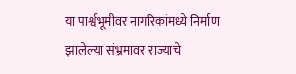या पार्श्वभूमीवर नागरिकांमध्ये निर्माण झालेल्या संभ्रमावर राज्याचे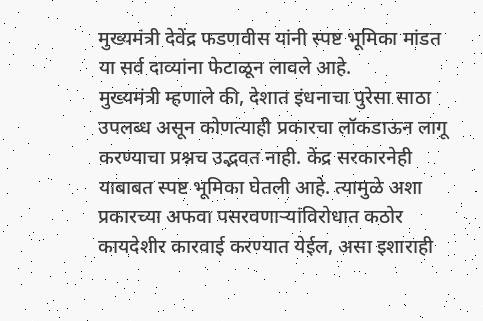मुख्यमंत्री देवेंद्र फडणवीस यांनी स्पष्ट भूमिका मांडत या सर्व दाव्यांना फेटाळून लावले आहे.
मुख्यमंत्री म्हणाले की, देशात इंधनाचा पुरेसा साठा उपलब्ध असून कोणत्याही प्रकारचा लॉकडाऊन लागू करण्याचा प्रश्नच उद्भवत नाही. केंद्र सरकारनेही याबाबत स्पष्ट भूमिका घेतली आहे. त्यामुळे अशा प्रकारच्या अफवा पसरवणाऱ्यांविरोधात कठोर कायदेशीर कारवाई करण्यात येईल, असा इशाराही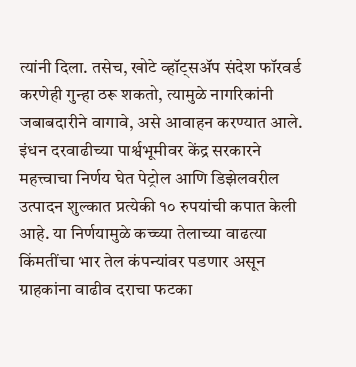त्यांनी दिला. तसेच, खोटे व्हॉट्सॲप संदेश फॉरवर्ड करणेही गुन्हा ठरू शकतो, त्यामुळे नागरिकांनी जबाबदारीने वागावे, असे आवाहन करण्यात आले.
इंधन दरवाढीच्या पार्श्वभूमीवर केंद्र सरकारने महत्त्वाचा निर्णय घेत पेट्रोल आणि डिझेलवरील उत्पादन शुल्कात प्रत्येकी १० रुपयांची कपात केली आहे. या निर्णयामुळे कच्च्या तेलाच्या वाढत्या किंमतींचा भार तेल कंपन्यांवर पडणार असून ग्राहकांना वाढीव दराचा फटका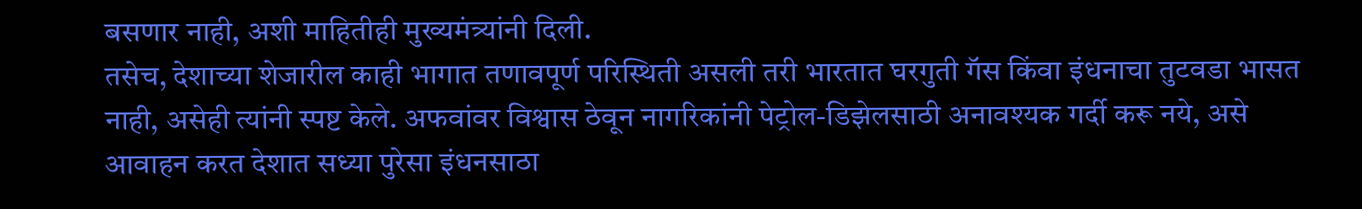बसणार नाही, अशी माहितीही मुख्यमंत्र्यांनी दिली.
तसेच, देशाच्या शेजारील काही भागात तणावपूर्ण परिस्थिती असली तरी भारतात घरगुती गॅस किंवा इंधनाचा तुटवडा भासत नाही, असेही त्यांनी स्पष्ट केले. अफवांवर विश्वास ठेवून नागरिकांनी पेट्रोल-डिझेलसाठी अनावश्यक गर्दी करू नये, असे आवाहन करत देशात सध्या पुरेसा इंधनसाठा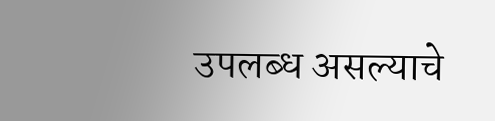उपलब्ध असल्याचे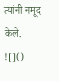त्यांनी नमूद केले.
![]()